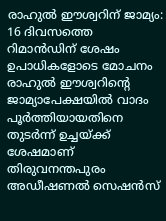രാഹുൽ ഈശ്വറിന് ജാമ്യം: 16 ദിവസത്തെ റിമാൻഡിന് ശേഷം ഉപാധികളോടെ മോചനം
രാഹുൽ ഈശ്വറിൻ്റെ ജാമ്യാപേക്ഷയിൽ വാദം പൂർത്തിയായതിനെ തുടർന്ന് ഉച്ചയ്ക്ക് ശേഷമാണ് തിരുവനന്തപുരം അഡീഷണൽ സെഷൻസ്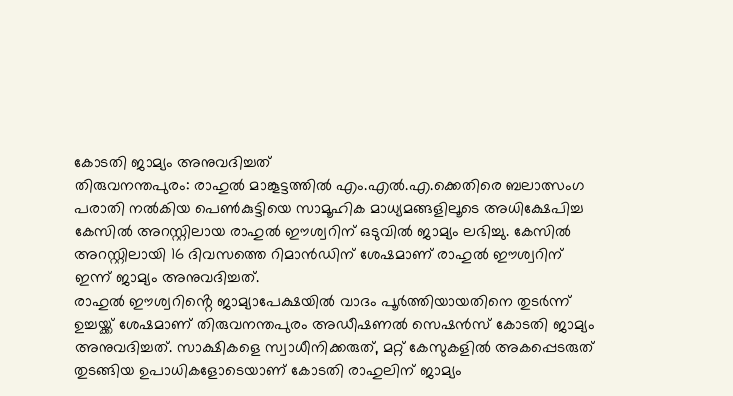കോടതി ജാമ്യം അനുവദിച്ചത്
തിരുവനന്തപുരം: രാഹുൽ മാങ്കൂട്ടത്തിൽ എം.എൽ.എ.ക്കെതിരെ ബലാത്സംഗ പരാതി നൽകിയ പെൺകുട്ടിയെ സാമൂഹിക മാധ്യമങ്ങളിലൂടെ അധിക്ഷേപിച്ച കേസിൽ അറസ്റ്റിലായ രാഹുൽ ഈശ്വറിന് ഒടുവിൽ ജാമ്യം ലഭിച്ചു. കേസിൽ അറസ്റ്റിലായി 16 ദിവസത്തെ റിമാൻഡിന് ശേഷമാണ് രാഹുൽ ഈശ്വറിന് ഇന്ന് ജാമ്യം അനുവദിച്ചത്.
രാഹുൽ ഈശ്വറിൻ്റെ ജാമ്യാപേക്ഷയിൽ വാദം പൂർത്തിയായതിനെ തുടർന്ന് ഉച്ചയ്ക്ക് ശേഷമാണ് തിരുവനന്തപുരം അഡീഷണൽ സെഷൻസ് കോടതി ജാമ്യം അനുവദിച്ചത്. സാക്ഷികളെ സ്വാധീനിക്കരുത്, മറ്റ് കേസുകളിൽ അകപ്പെടരുത് തുടങ്ങിയ ഉപാധികളോടെയാണ് കോടതി രാഹുലിന് ജാമ്യം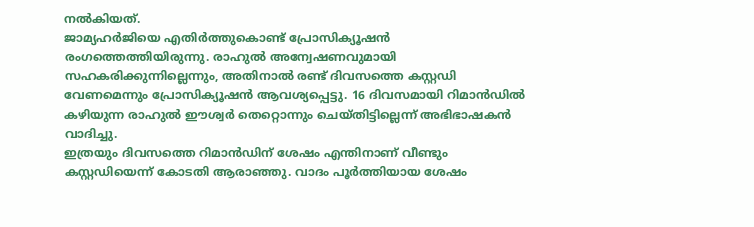നൽകിയത്.
ജാമ്യഹർജിയെ എതിർത്തുകൊണ്ട് പ്രോസിക്യൂഷൻ രംഗത്തെത്തിയിരുന്നു. രാഹുൽ അന്വേഷണവുമായി സഹകരിക്കുന്നില്ലെന്നും, അതിനാൽ രണ്ട് ദിവസത്തെ കസ്റ്റഡി വേണമെന്നും പ്രോസിക്യൂഷൻ ആവശ്യപ്പെട്ടു. 16 ദിവസമായി റിമാൻഡിൽ കഴിയുന്ന രാഹുൽ ഈശ്വർ തെറ്റൊന്നും ചെയ്തിട്ടില്ലെന്ന് അഭിഭാഷകൻ വാദിച്ചു.
ഇത്രയും ദിവസത്തെ റിമാൻഡിന് ശേഷം എന്തിനാണ് വീണ്ടും കസ്റ്റഡിയെന്ന് കോടതി ആരാഞ്ഞു. വാദം പൂർത്തിയായ ശേഷം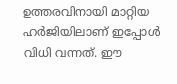ഉത്തരവിനായി മാറ്റിയ ഹർജിയിലാണ് ഇപ്പോൾ വിധി വന്നത്. ഈ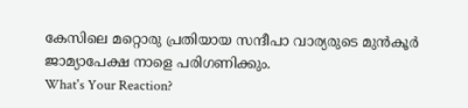കേസിലെ മറ്റൊരു പ്രതിയായ സന്ദീപാ വാര്യരുടെ മുൻകൂർ ജാമ്യാപേക്ഷ നാളെ പരിഗണിക്കും.
What's Your Reaction?